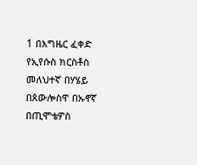1 በእግዜር ፈቀድ የኢየሱስ ክርስቶስ መለህተኛ በሃሄይ በጰውሎስዋ በኡኖኛ በጢሞቴዎስ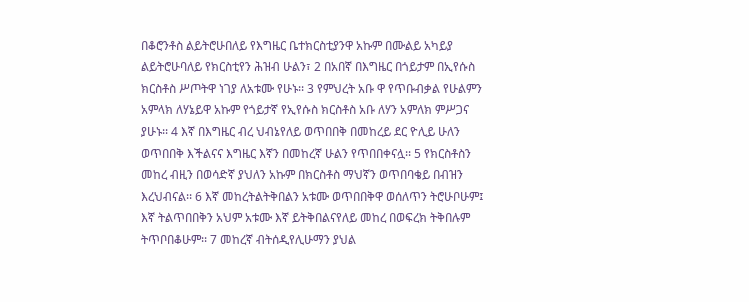በቆሮንቶስ ልይትሮሁበለይ የእግዜር ቤተክርስቲያንዋ አኩም በሙልይ አካይያ ልይትሮሁባለይ የክርስቲየን ሕዝብ ሁልን፣ 2 በአበኛ በእግዜር በጎይታም በኢየሱስ ክርስቶስ ሥጦትዋ ነገያ ለአቱሙ የሁኑ፡፡ 3 የምህረት አቡ ዋ የጥቡብቃል የሁልምን አምላክ ለሃኔይዋ አኩም የጎይታኛ የኢየሱስ ክርስቶስ አቡ ለሃን አምለክ ምሥጋና ያሁኑ፡፡ 4 እኛ በእግዜር ብረ ህብኔየለይ ወጥበበቅ በመከረይ ደር ዮሊይ ሁለን ወጥበበቅ እችልናና እግዜር እኛን በመከረኛ ሁልን የጥበበቀናሏ፡፡ 5 የክርስቶስን መከረ ብዚን በወሳድኛ ያህለን አኩም በክርስቶስ ማህኛን ወጥበባቄይ በብዝን እረህብናል፡፡ 6 እኛ መከረትልትቅበልን አቱሙ ወጥበበቅዋ ወሰለጥን ትሮሁቦሁም፤ እኛ ትልጥበበቅን አህም አቱሙ እኛ ይትቅበልናየለይ መከረ በወፍረክ ትቅበሉም ትጥቦበቆሁም፡፡ 7 መከረኛ ብትሰዲየሊሁማን ያህል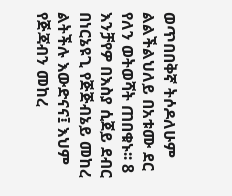ወጥበበቅኛ ትሶዶለሁም ልልችልህለይ በአቱሙ ደር የለን ወትወሻት ጠበቁኑ፡፡ 8 እንቻየዎ በእስያ ሲጀይ ደብር በነርኔዩጊ የጅጅብኔይ መከረ ልትችሉ እውድናና፤ እህም የጅጃብን መከረ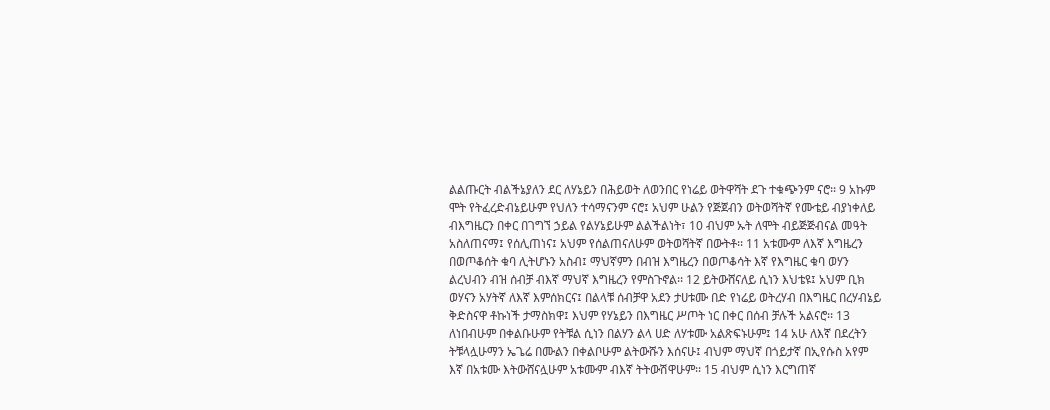ልልጡርት ብልችኔያለን ደር ለሃኔይን በሕይወት ለወንበር የነሬይ ወትዋሻት ደጉ ተቁጭንም ናሮ፡፡ 9 አኩም ሞት የትፈረድብኔይሁም የህለን ተሳማናንም ናሮ፤ አህም ሁልን የጅጀብን ወትወሻትኛ የሙቴይ ብያነቀለይ ብእግዜርን በቀር በገግኘ ኃይል የልሃኔይሁም ልልችልነት፣ 10 ብህም ኡት ለሞት ብይጅጅብናል መዓት አስለጠናማ፤ የሰሊጠነና፤ አህም የሰልጠናለሁም ወትወሻትኛ በውትቶ፡፡ 11 አቱሙም ለእኛ እግዜረን በወጦቆሰት ቁባ ሊትሆኑን አስብ፤ ማህኛምን በብዝ እግዜረን በወጦቆሳት እኛ የእግዜር ቁባ ወሃን ልረህብን ብዝ ሰብቻ ብእኛ ማህኛ እግዜረን የምስጉኖል፡፡ 12 ይትውሸናለይ ሲነን እህቴዩ፤ አህም ቢክ ወሃናን አሃትኛ ለእኛ እምሰክርና፤ በልላቹ ሰብቻዋ አደን ታሀቱሙ በድ የነሬይ ወትረሃብ በእግዜር በረሃብኔይ ቅድስናዋ ቶኩነች ታማስክዋ፤ እህም የሃኔይን በእግዜር ሥጦት ነር በቀር በሰብ ቻሉች አልናሮ፡፡ 13 ለነበብሁም በቀልቡሁም የትቹል ሲነን በልሃን ልላ ሀድ ለሃቱሙ አልጽፍኑሁም፤ 14 አሁ ለእኛ በደረትን ትቹላሏሁማን ኤጌሬ በሙልን በቀልቦሁም ልትውሹን እሰናሁ፤ ብህም ማህኛ በጎይታኛ በኢየሱስ አየም እኛ በአቱሙ እትውሸናሏሁም አቱሙም ብእኛ ትትውሽዋሁም፡፡ 15 ብህም ሲነን እርግጠኛ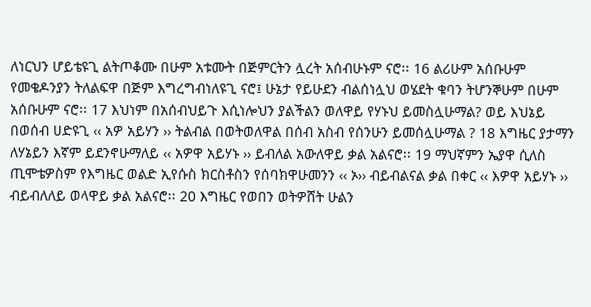ለነርህን ሆይቴዩጊ ልትጦቆሙ በሁም አቱሙት በጅምርትን ሏረት አሰብሁኑም ናሮ፡፡ 16 ልሪሁም አሰቡሁም የመቄዶንያን ትለልፍዋ በጅም እግረግብነለዩጊ ናሮ፤ ሁኔታ የይሁደን ብልሰነሏህ ወሄደት ቁባን ትሆንኞሁም በሁም አሰቡሁም ናሮ፡፡ 17 እህነም በአሰብህይጉ እሲነሎህን ያልችልን ወለዋይ የሃኑህ ይመስሏሁማል? ወይ እህኔይ በወሰብ ሀድዩጊ ‹‹ አዎ አይሃን ›› ትልብል በወትወለዋል በሰብ አስብ የሰንሁን ይመሰሏሁማል ? 18 እግዜር ያታማን ለሃኔይን እኛም ይደንኖሁማለይ ‹‹ አዎዋ አይሃኑ ›› ይብለል አውለዋይ ቃል አልናሮ፡፡ 19 ማህኛምን ኤያዋ ሲለስ ጢሞቴዎስም የእግዜር ወልድ ኢየሱስ ክርስቶስን የሰባክዋሁመንን ‹‹ ኦ›› ብይብልናል ቃል በቀር ‹‹ እዎዋ አይሃኑ ›› ብይብለለይ ወላዋይ ቃል አልናሮ፡፡ 20 እግዜር የወበን ወትዎሸት ሁልን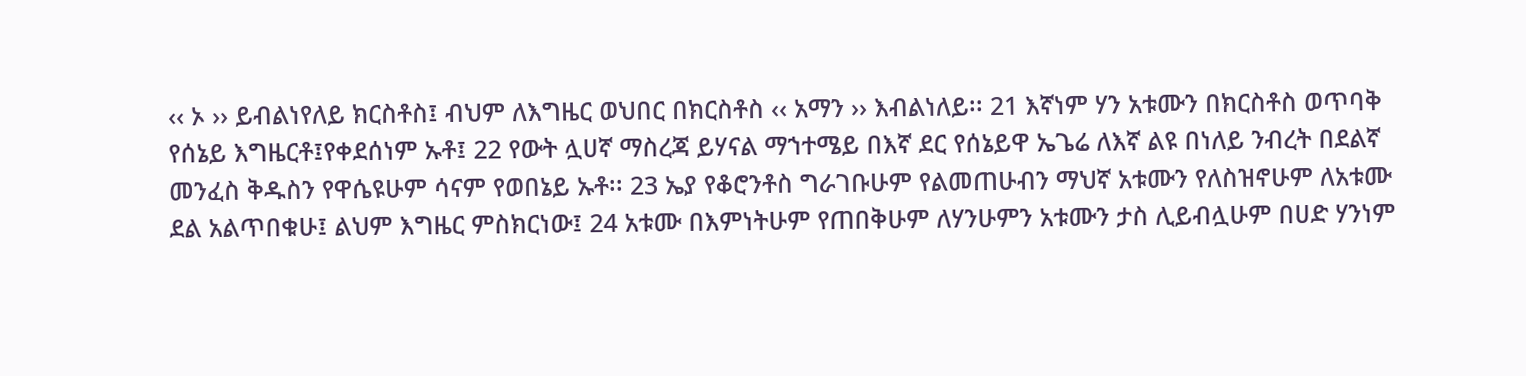‹‹ ኦ ›› ይብልነየለይ ክርስቶስ፤ ብህም ለእግዜር ወህበር በክርስቶስ ‹‹ አማን ›› እብልነለይ፡፡ 21 እኛነም ሃን አቱሙን በክርስቶስ ወጥባቅ የሰኔይ እግዜርቶ፤የቀደሰነም ኡቶ፤ 22 የውት ሏሀኛ ማስረጃ ይሃናል ማኀተሜይ በእኛ ደር የሰኔይዋ ኤጌሬ ለእኛ ልዩ በነለይ ንብረት በደልኛ መንፈስ ቅዱስን የዋሴዩሁም ሳናም የወበኔይ ኡቶ፡፡ 23 ኤያ የቆሮንቶስ ግራገቡሁም የልመጠሁብን ማህኛ አቱሙን የለስዝኖሁም ለአቱሙ ደል አልጥበቁሁ፤ ልህም እግዜር ምስክርነው፤ 24 አቱሙ በእምነትሁም የጠበቅሁም ለሃንሁምን አቱሙን ታስ ሊይብሏሁም በሀድ ሃንነም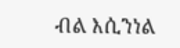ብል እሲንነል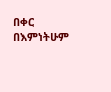በቀር በእምነትሁም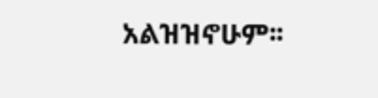አልዝዝኖሁም፡፡